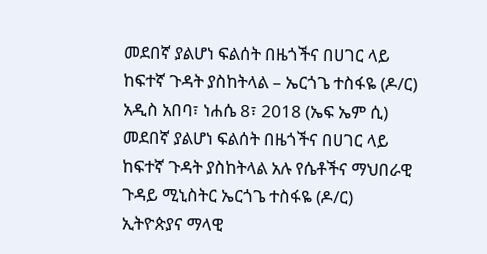መደበኛ ያልሆነ ፍልሰት በዜጎችና በሀገር ላይ ከፍተኛ ጉዳት ያስከትላል – ኤርጎጌ ተስፋዬ (ዶ/ር)
አዲስ አበባ፣ ነሐሴ 8፣ 2018 (ኤፍ ኤም ሲ) መደበኛ ያልሆነ ፍልሰት በዜጎችና በሀገር ላይ ከፍተኛ ጉዳት ያስከትላል አሉ የሴቶችና ማህበራዊ ጉዳይ ሚኒስትር ኤርጎጌ ተስፋዬ (ዶ/ር)
ኢትዮጵያና ማላዊ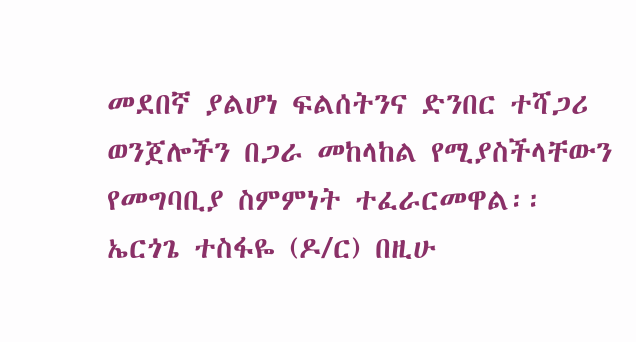መደበኛ ያልሆነ ፍልሰትንና ድንበር ተሻጋሪ ወንጀሎችን በጋራ መከላከል የሚያስችላቸውን የመግባቢያ ስምምነት ተፈራርመዋል፡፡
ኤርጎጌ ተስፋዬ (ዶ/ር) በዚሁ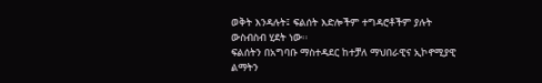ወቅት እንዳሉት፤ ፍልሰት እድሎችም ተግዳሮቶችም ያሉት ውስብስብ ሂደት ነው፡፡
ፍልሰትን በአግባቡ ማስተዳደር ከተቻለ ማህበራዊና ኢኮኖሚያዊ ልማትን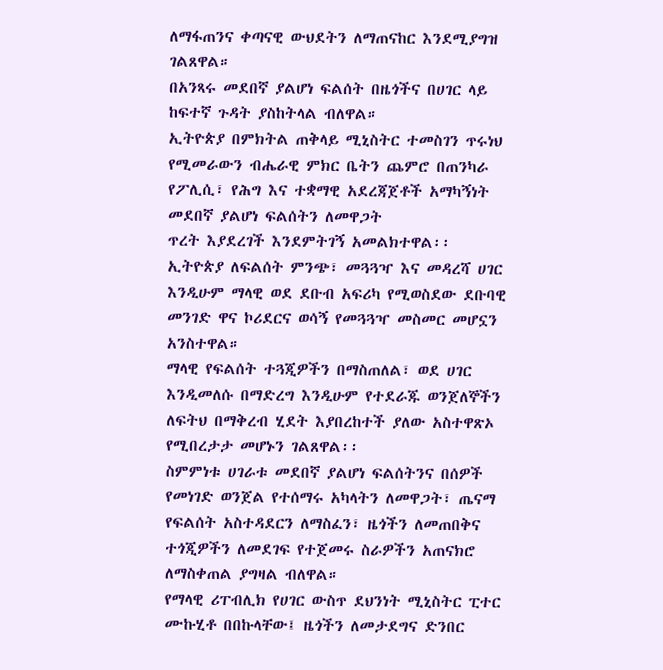ለማፋጠንና ቀጣናዊ ውህደትን ለማጠናከር እንደሚያግዝ ገልጸዋል።
በአንጻሩ መደበኛ ያልሆነ ፍልሰት በዜጎችና በሀገር ላይ ከፍተኛ ጉዳት ያስከትላል ብለዋል።
ኢትዮጵያ በምክትል ጠቅላይ ሚኒስትር ተመስገን ጥሩነህ የሚመራውን ብሔራዊ ምክር ቤትን ጨምሮ በጠንካራ የፖሊሲ፣ የሕግ እና ተቋማዊ አደረጃጀቶች አማካኝነት መደበኛ ያልሆነ ፍልሰትን ለመዋጋት
ጥረት እያደረገች እንደምትገኝ አመልክተዋል፡፡
ኢትዮጵያ ለፍልሰት ምንጭ፣ መጓጓዣ እና መዳረሻ ሀገር እንዲሁም ማላዊ ወደ ደቡብ አፍሪካ የሚወስደው ደቡባዊ መንገድ ዋና ኮሪደርና ወሳኝ የመጓጓዣ መስመር መሆኗን አንስተዋል።
ማላዊ የፍልሰት ተጓጂዎችን በማስጠለል፣ ወደ ሀገር እንዲመለሱ በማድረግ እንዲሁም የተደራጁ ወንጀለኞችን ለፍትህ በማቅረብ ሂደት እያበረከተች ያለው አስተዋጽኦ የሚበረታታ መሆኑን ገልጸዋል፡፡
ስምምነቱ ሀገራቱ መደበኛ ያልሆነ ፍልሰትንና በሰዎች የመነገድ ወንጀል የተሰማሩ አካላትን ለመዋጋት፣ ጤናማ የፍልሰት አስተዳደርን ለማስፈን፣ ዜጎችን ለመጠበቅና ተጎጂዎችን ለመደገፍ የተጀመሩ ስራዎችን አጠናክሮ ለማስቀጠል ያግዛል ብለዋል።
የማላዊ ሪፐብሊክ የሀገር ውስጥ ደህንነት ሚኒስትር ፒተር ሙኩሂቶ በበኩላቸው፤ ዜጎችን ለመታደግና ድንበር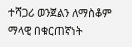ተሻጋሪ ወንጀልን ለማስቆም ማላዊ በቁርጠኛነት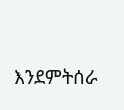እንደምትሰራ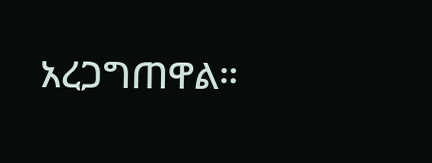አረጋግጠዋል።